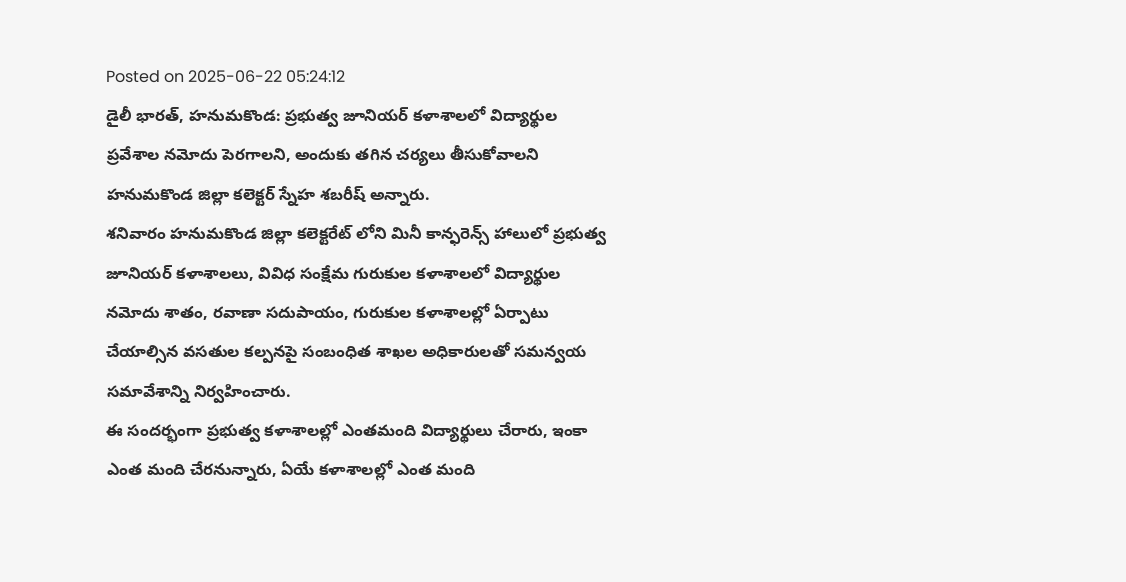Posted on 2025-06-22 05:24:12
డైలీ భారత్, హనుమకొండ: ప్రభుత్వ జూనియర్ కళాశాలలో విద్యార్థుల ప్రవేశాల నమోదు పెరగాలని, అందుకు తగిన చర్యలు తీసుకోవాలని హనుమకొండ జిల్లా కలెక్టర్ స్నేహ శబరీష్ అన్నారు.
శనివారం హనుమకొండ జిల్లా కలెక్టరేట్ లోని మినీ కాన్ఫరెన్స్ హాలులో ప్రభుత్వ జూనియర్ కళాశాలలు, వివిధ సంక్షేమ గురుకుల కళాశాలలో విద్యార్థుల నమోదు శాతం, రవాణా సదుపాయం, గురుకుల కళాశాలల్లో ఏర్పాటు చేయాల్సిన వసతుల కల్పనపై సంబంధిత శాఖల అధికారులతో సమన్వయ సమావేశాన్ని నిర్వహించారు.
ఈ సందర్భంగా ప్రభుత్వ కళాశాలల్లో ఎంతమంది విద్యార్థులు చేరారు, ఇంకా ఎంత మంది చేరనున్నారు, ఏయే కళాశాలల్లో ఎంత మంది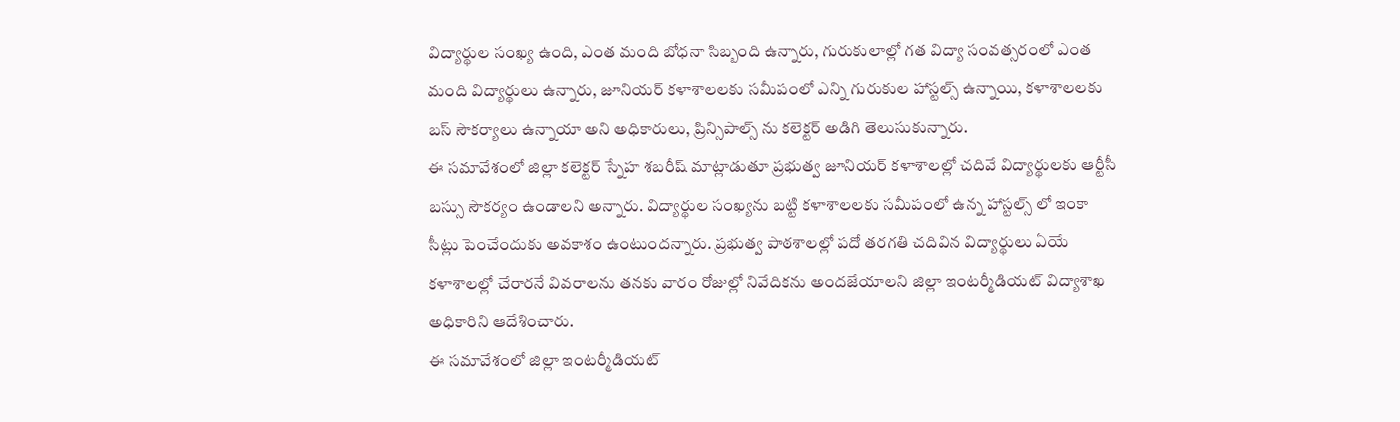విద్యార్థుల సంఖ్య ఉంది, ఎంత మంది బోధనా సిబ్బంది ఉన్నారు, గురుకులాల్లో గత విద్యా సంవత్సరంలో ఎంత మంది విద్యార్థులు ఉన్నారు, జూనియర్ కళాశాలలకు సమీపంలో ఎన్ని గురుకుల హాస్టల్స్ ఉన్నాయి, కళాశాలలకు బస్ సౌకర్యాలు ఉన్నాయా అని అధికారులు, ప్రిన్సిపాల్స్ ను కలెక్టర్ అడిగి తెలుసుకున్నారు.
ఈ సమావేశంలో జిల్లా కలెక్టర్ స్నేహ శబరీష్ మాట్లాడుతూ ప్రభుత్వ జూనియర్ కళాశాలల్లో చదివే విద్యార్థులకు ఆర్టీసీ బస్సు సౌకర్యం ఉండాలని అన్నారు. విద్యార్థుల సంఖ్యను బట్టి కళాశాలలకు సమీపంలో ఉన్న హాస్టల్స్ లో ఇంకా సీట్లు పెంచేందుకు అవకాశం ఉంటుందన్నారు. ప్రభుత్వ పాఠశాలల్లో పదో తరగతి చదివిన విద్యార్థులు ఏయే కళాశాలల్లో చేరారనే వివరాలను తనకు వారం రోజుల్లో నివేదికను అందజేయాలని జిల్లా ఇంటర్మీడియట్ విద్యాశాఖ అధికారిని ఆదేశించారు.
ఈ సమావేశంలో జిల్లా ఇంటర్మీడియట్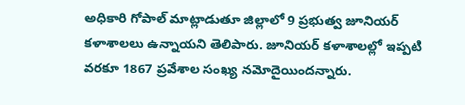అధికారి గోపాల్ మాట్లాడుతూ జిల్లాలో 9 ప్రభుత్వ జూనియర్ కళాశాలలు ఉన్నాయని తెలిపారు. జూనియర్ కళాశాలల్లో ఇప్పటి వరకూ 1867 ప్రవేశాల సంఖ్య నమోదైయిందన్నారు.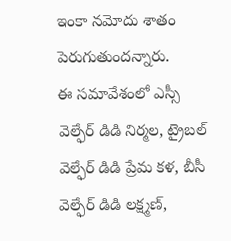ఇంకా నమోదు శాతం పెరుగుతుందన్నారు.
ఈ సమావేశంలో ఎస్సీ వెల్ఫేర్ డిడి నిర్మల, ట్రైబల్ వెల్ఫేర్ డిడి ప్రేమ కళ, బీసీ వెల్ఫేర్ డిడి లక్ష్మణ్,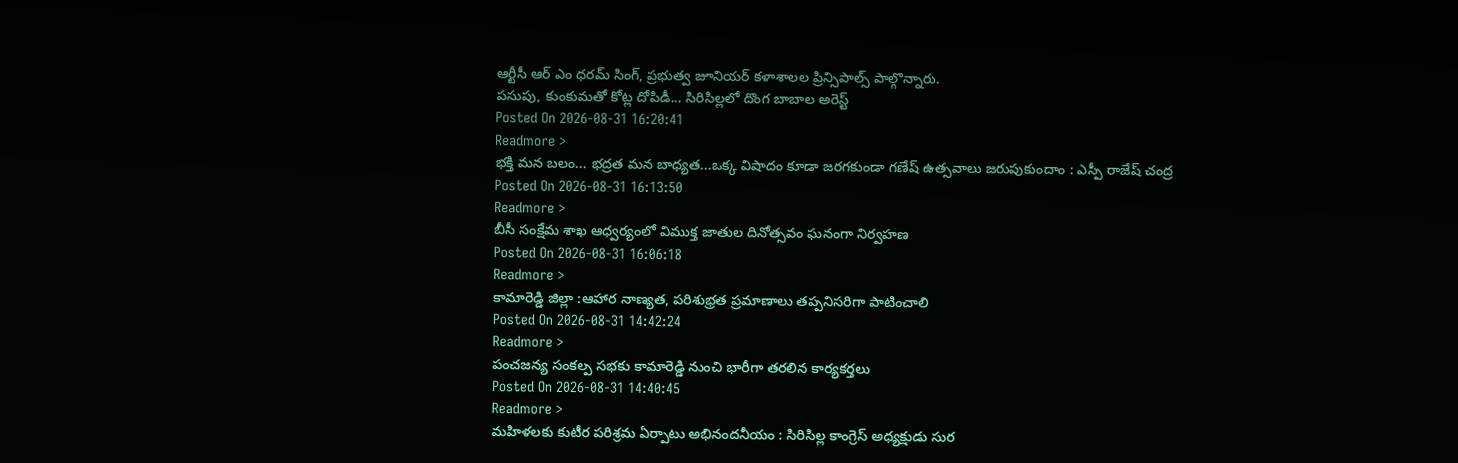ఆర్టీసీ ఆర్ ఎం ధరమ్ సింగ్, ప్రభుత్వ జూనియర్ కళాశాలల ప్రిన్సిపాల్స్ పాల్గొన్నారు.
పసుపు, కుంకుమతో కోట్ల దోపిడీ... సిరిసిల్లలో దొంగ బాబాల అరెస్ట్
Posted On 2026-08-31 16:20:41
Readmore >
భక్తి మన బలం... భద్రత మన బాధ్యత...ఒక్క విషాదం కూడా జరగకుండా గణేష్ ఉత్సవాలు జరుపుకుందాం : ఎస్పీ రాజేష్ చంద్ర
Posted On 2026-08-31 16:13:50
Readmore >
బీసీ సంక్షేమ శాఖ ఆధ్వర్యంలో విముక్త జాతుల దినోత్సవం ఘనంగా నిర్వహణ
Posted On 2026-08-31 16:06:18
Readmore >
కామారెడ్డి జిల్లా :ఆహార నాణ్యత, పరిశుభ్రత ప్రమాణాలు తప్పనిసరిగా పాటించాలి
Posted On 2026-08-31 14:42:24
Readmore >
పంచజన్య సంకల్ప సభకు కామారెడ్డి నుంచి భారీగా తరలిన కార్యకర్తలు
Posted On 2026-08-31 14:40:45
Readmore >
మహిళలకు కుటీర పరిశ్రమ ఏర్పాటు అభినందనీయం : సిరిసిల్ల కాంగ్రెస్ అధ్యక్షుడు సుర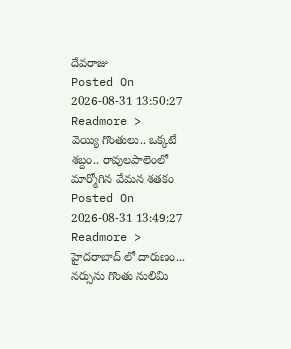దేవరాజు
Posted On 2026-08-31 13:50:27
Readmore >
వెయ్యి గొంతులు.. ఒక్కటే శబ్దం.. రావులపాలెంలో మార్మోగిన వేమన శతకం
Posted On 2026-08-31 13:49:27
Readmore >
హైదరాబాద్ లో దారుణం... నర్సును గొంతు నులిమి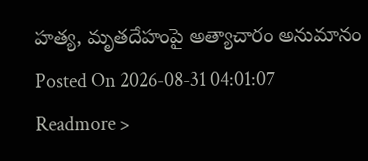హత్య, మృతదేహంపై అత్యాచారం అనుమానం
Posted On 2026-08-31 04:01:07
Readmore >